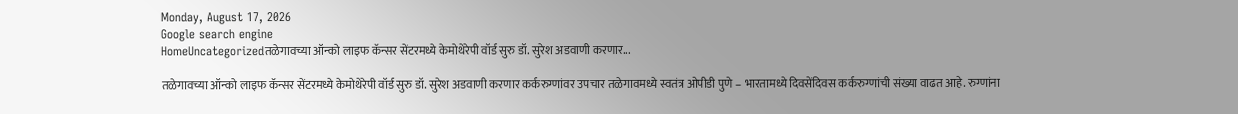Monday, August 17, 2026
Google search engine
HomeUncategorizedतळेगावच्या ऑन्को लाइफ कॅन्सर सेंटरमध्ये केमोथेरेपी वॉर्ड सुरु डॉ. सुरेश अडवाणी करणार...

तळेगावच्या ऑन्को लाइफ कॅन्सर सेंटरमध्ये केमोथेरेपी वॉर्ड सुरु डॉ. सुरेश अडवाणी करणार कर्करुग्णांवर उपचार तळेगावमध्ये स्वतंत्र ओपीडी पुणे – भारतामध्ये दिवसेंदिवस कर्करुग्णांची संख्या वाढत आहे. रुग्णांना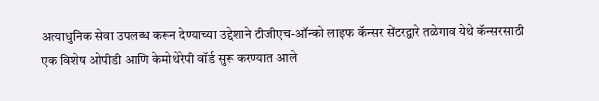अत्याधुनिक सेवा उपलब्ध करून देण्याच्या उद्देशाने टीजीएच-ऑन्को लाइफ कॅन्सर सेंटरद्वारे तळेगाव येथे कॅन्सरसाठी एक विशेष ओपीडी आणि केमोथेरेपी वॉर्ड सुरू करण्यात आले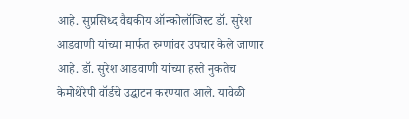आहे. सुप्रसिध्द वैद्यकीय ऑन्कोलॉजिस्ट डॉ. सुरेश आडवाणी यांच्या मार्फत रुग्णांवर उपचार केले जाणार आहे. डॉ. सुरेश आडवाणी यांच्या हस्ते नुकतेच केमोथेरेपी वॉर्डचे उद्घाटन करण्यात आले. यावेळी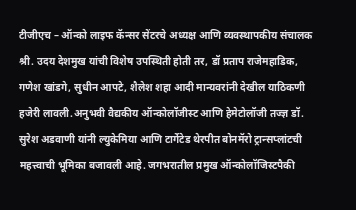टीजीएच – ऑन्को लाइफ कॅन्सर सेंटरचे अध्यक्ष आणि व्यवस्थापकीय संचालक श्री. उदय देशमुख यांची विशेष उपस्थिती होती तर, डॉ प्रताप राजेमहाडिक, गणेश खांडगे, सुधीन आपटे, शैलेश शहा आदी मान्यवरांनी देखील याठिकणी हजेरी लावली.अनुभवी वैद्यकीय ऑन्कोलॉजीस्ट आणि हेमेटोलॉजी तज्ज्ञ डॉ. सुरेश अडवाणी यांनी ल्युकेमिया आणि टार्गेटेड थेरपीत बोनमॅरो ट्रान्सप्लांटची महत्त्वाची भूमिका बजावली आहे. जगभरातील प्रमुख ऑन्कोलॉजिस्टपैकी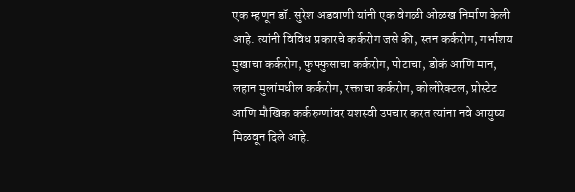एक म्हणून डॉ. सुरेश अडवाणी यांनी एक वेगळी ओळख निर्माण केली आहे. त्यांनी विविध प्रकारचे कर्करोग जसे की, स्तन कर्करोग, गर्भाशय मुखाचा कर्करोग, फुफ्फुसाचा कर्करोग, पोटाचा, डोकं आणि मान, लहान मुलांमधील कर्करोग, रक्ताचा कर्करोग, कोलोरेक्टल, प्रोस्टेट आणि मौखिक कर्करुग्णांवर यशस्वी उपचार करत त्यांना नवे आयुष्य मिळवून दिले आहे.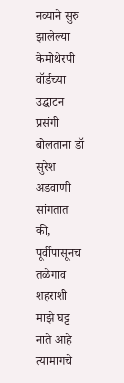नव्याने सुरु झालेल्या केमोथेरपी वॉर्डच्या उद्घाटन प्रसंगी बोलताना डॉ सुरेश अडवाणी सांगतात की, पूर्वीपासूनच तळेगाव शहराशी माझे घट्ट नाते आहे त्यामागचे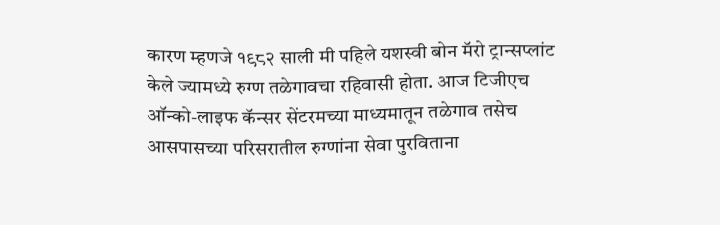कारण म्हणजे १९८२ साली मी पहिले यशस्वी बोन मॅरो ट्रान्सप्लांट केले ज्यामध्ये रुग्ण तळेगावचा रहिवासी होता. आज टिजीएच ऑन्को-लाइफ कॅन्सर सेंटरमच्या माध्यमातून तळेगाव तसेच आसपासच्या परिसरातील रुग्णांना सेवा पुरविताना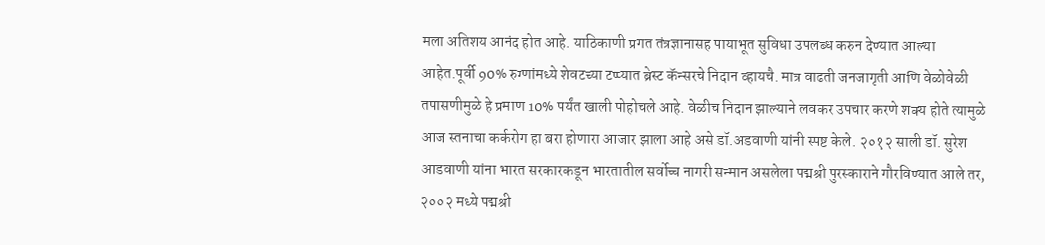मला अतिशय आनंद होत आहे. याठिकाणी प्रगत तंत्रज्ञानासह पायाभूत सुविधा उपलब्ध करुन देण्यात आल्या आहेत.पूर्वी 90% रुग्णांमध्ये शेवटच्या टप्प्यात ब्रेस्ट कॅन्सरचे निदान व्हायचै. मात्र वाढती जनजागृती आणि वेळोवेळी तपासणीमुळे हे प्रमाण 10% पर्यंत खाली पोहोचले आहे. वेळीच निदान झाल्याने लवकर उपचार करणे शक्य होते त्यामुळे आज स्तनाचा कर्करोग हा बरा होणारा आजार झाला आहे असे डॉ.अडवाणी यांनी स्पष्ट केले. २०१२ साली डॉ. सुरेश आडवाणी यांना भारत सरकारकडून भारतातील सर्वोच्च नागरी सन्मान असलेला पद्मश्री पुरस्काराने गौरविण्यात आले तर, २००२ मध्ये पद्मश्री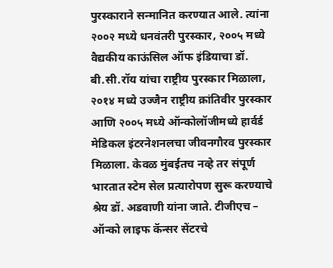पुरस्काराने सन्मानित करण्यात आले. त्यांना २००२ मध्ये धनवंतरी पुरस्कार, २००५ मध्ये वैद्यकीय काऊंसिल ऑफ इंडियाचा डॉ. बी.सी.रॉय यांचा राष्ट्रीय पुरस्कार मिळाला, २०१४ मध्ये उज्जैन राष्ट्रीय क्रांतिवीर पुरस्कार आणि २००५ मध्ये ऑन्कोलॉजीमध्ये हार्वर्ड मेडिकल इंटरनेशनलचा जीवनगौरव पुरस्कार मिळाला. केवळ मुंबईतच नव्हे तर संपूर्ण भारतात स्टेम सेल प्रत्यारोपण सुरू करण्याचे श्रेय डॉ. अडवाणी यांना जाते. टीजीएच – ऑन्को लाइफ कॅन्सर सेंटरचे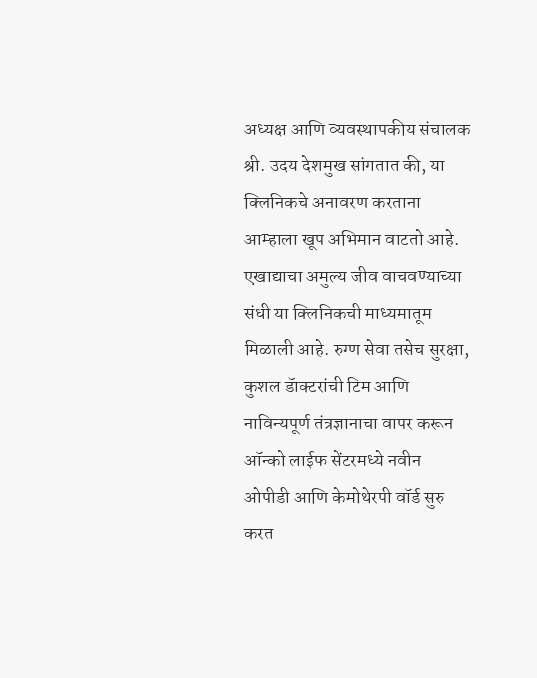अध्यक्ष आणि व्यवस्थापकीय संचालक श्री. उदय देशमुख सांगतात की, या क्लिनिकचे अनावरण करताना आम्हाला खूप अभिमान वाटतो आहे. एखाद्याचा अमुल्य जीव वाचवण्याच्या संधी या क्लिनिकची माध्यमातूम मिळाली आहे. रुग्ण सेवा तसेच सुरक्षा, कुशल डॅाक्टरांची टिम आणि नाविन्यपूर्ण तंत्रज्ञानाचा वापर करून ऑन्को लाईफ सेंटरमध्ये नवीन ओपीडी आणि केमोथेरपी वॉर्ड सुरु करत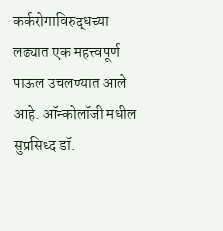कर्करोगाविरुद्धच्या लढ्यात एक महत्त्वपूर्ण पाऊल उचलण्यात आले आहे. ऑन्कोलॉजी मधील सुप्रसिध्द डॉ.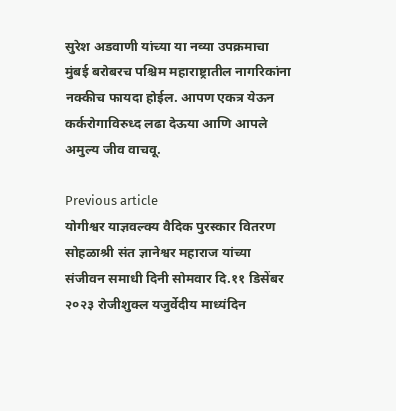सुरेश अडवाणी यांच्या या नव्या उपक्रमाचा मुंबई बरोबरच पश्चिम महाराष्ट्रातील नागरिकांना नक्कीच फायदा होईल. आपण एकत्र येऊन कर्करोगाविरुध्द लढा देऊया आणि आपले अमुल्य जीव वाचवू.

Previous article
योगीश्वर याज्ञवल्क्य वैदिक पुरस्कार वितरण सोहळाश्री संत ज्ञानेश्वर महाराज यांच्या संजीवन समाधी दिनी सोमवार दि.११ डिसेंबर २०२३ रोजीशुक्ल यजुर्वेदीय माध्यंदिन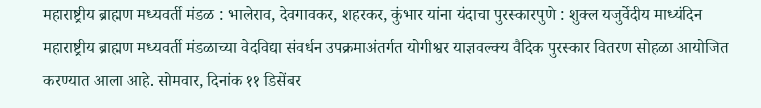महाराष्ट्रीय ब्राह्मण मध्यवर्ती मंडळ : भालेराव, देवगावकर, शहरकर, कुंभार यांना यंदाचा पुरस्कारपुणे : शुक्ल यजुर्वेदीय माध्यंदिन महाराष्ट्रीय ब्राह्मण मध्यवर्ती मंडळाच्या वेदविद्या संवर्धन उपक्रमाअंतर्गत योगीश्वर याज्ञवल्क्य वैदिक पुरस्कार वितरण सोहळा आयोजित करण्यात आला आहे. सोमवार, दिनांक ११ डिसेंबर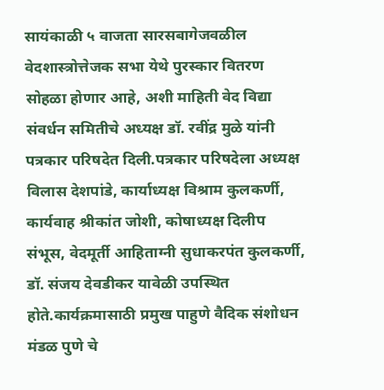सायंकाळी ५ वाजता सारसबागेजवळील वेदशास्त्रोत्तेजक सभा येथे पुरस्कार वितरण सोहळा होणार आहे, अशी माहिती वेद विद्या संवर्धन समितीचे अध्यक्ष डॉ. रवींद्र मुळे यांनी पत्रकार परिषदेत दिली.पत्रकार परिषदेला अध्यक्ष विलास देशपांडे, कार्याध्यक्ष विश्राम कुलकर्णी, कार्यवाह श्रीकांत जोशी, कोषाध्यक्ष दिलीप संभूस, वेदमूर्ती आहिताग्नी सुधाकरपंत कुलकर्णी, डॉ. संजय देवडीकर यावेळी उपस्थित होते.कार्यक्रमासाठी प्रमुख पाहुणे वैदिक संशोधन मंडळ पुणे चे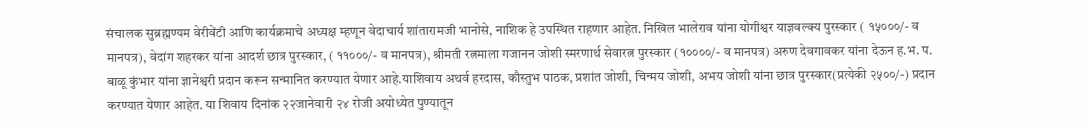संचालक सुब्रह्मण्यम वेरीवेंटी आणि कार्यक्रमाचे अध्यक्ष म्हणून वेदाचार्य शांतारामजी भानोसे, नाशिक हे उपस्थित राहणार आहेत. निखिल भालेराव यांना योगीश्वर याज्ञवल्क्य पुरस्कार ( १५०००/- व मानपत्र), वेदांग शहरकर यांना आदर्श छात्र पुरस्कार, ( ११०००/- व मानपत्र), श्रीमती रत्नमाला गजानन जोशी स्मरणार्थ सेवारत्न पुरस्कार (१००००/- व मानपत्र) अरुण देवगावकर यांना देऊन ह.भ. प. बाळू कुंभार यांना ज्ञानेश्वरी प्रदान करून सन्मानित करण्यात येणार आहे.याशिवाय अथर्व हरदास, कौस्तुभ पाठक, प्रशांत जोशी, चिन्मय जोशी, अभय जोशी यांना छात्र पुरस्कार(प्रत्येकी २५००/-) प्रदान करण्यात येणार आहेत. या शिवाय दिनांक २२जानेवारी २४ रोजी अयोध्येत पुण्यातून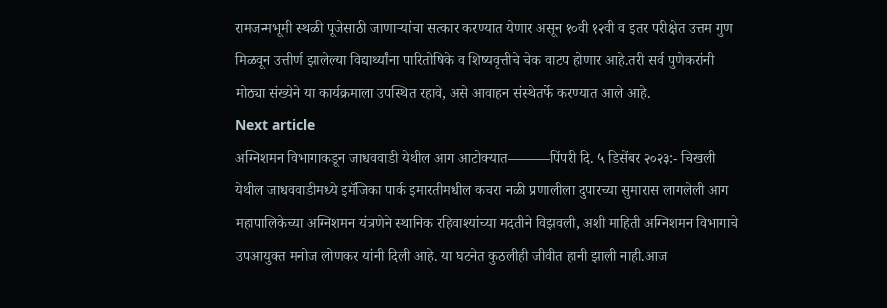रामजन्मभूमी स्थळी पूजेसाठी जाणाऱ्यांचा सत्कार करण्यात येणार असून १०वी १२वी व इतर परीक्षेत उत्तम गुण मिळवून उत्तीर्ण झालेल्या विद्यार्थ्यांना पारितोषिके व शिष्यवृत्तीचे चेक वाटप होणार आहे.तरी सर्व पुणेकरांनी मोठ्या संख्येने या कार्यक्रमाला उपस्थित रहावे, असे आवाहन संस्थेतर्फे करण्यात आले आहे.
Next article
अग्निशमन विभागाकडून जाधववाडी येथील आग आटोक्यात———पिंपरी दि. ५ डिसेंबर २०२३:- चिखली येथील जाधववाडीमध्ये इमॅजिका पार्क इमारतीमधील कचरा नळी प्रणालीला दुपारच्या सुमारास लागलेली आग महापालिकेच्या अग्निशमन यंत्रणेने स्थानिक रहिवाश्यांच्या मदतीने विझवली, अशी माहिती अग्निशमन विभागाचे उपआयुक्त मनोज लोणकर यांनी दिली आहे. या घटनेत कुठलीही जीवीत हानी झाली नाही.आज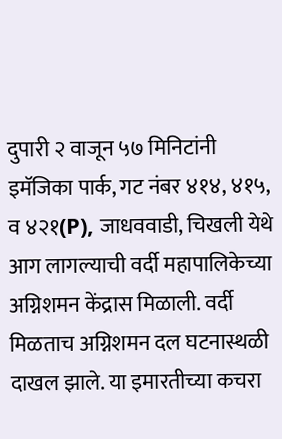दुपारी २ वाजून ५७ मिनिटांनी इमॅजिका पार्क, गट नंबर ४१४, ४१५, व ४२१(P), जाधववाडी, चिखली येथे आग लागल्याची वर्दी महापालिकेच्या अग्निशमन केंद्रास मिळाली. वर्दी मिळताच अग्निशमन दल घटनास्थळी दाखल झाले. या इमारतीच्या कचरा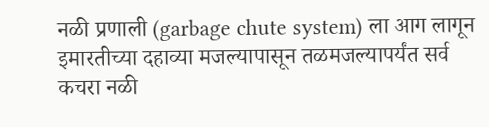नळी प्रणाली (garbage chute system) ला आग लागून इमारतीच्या दहाव्या मजल्यापासून तळमजल्यापर्यंत सर्व कचरा नळी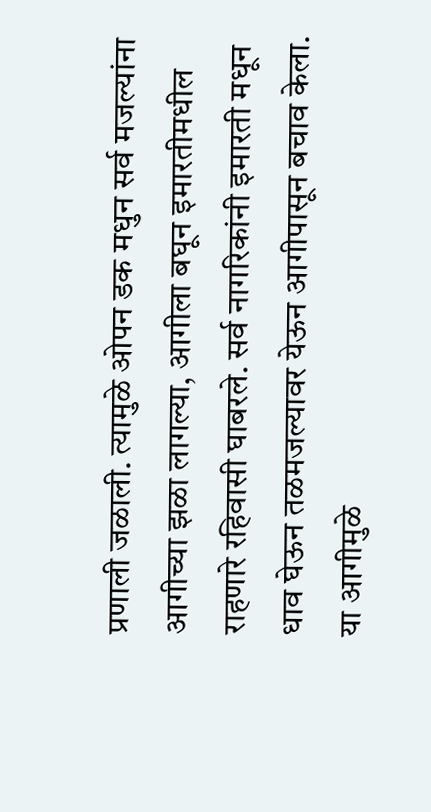प्रणाली जळाली. त्यामुळे ओपन डक मधुन सर्व मजल्यांना आगीच्या झळा लागल्या, आगीला बघून इमारतीमधील राहणारे रहिवासी घाबरले. सर्व नागरिकांनी इमारती मधून धाव घेऊन तळमजल्यावर येऊन आगीपासून बचाव केला. या आगीमुळे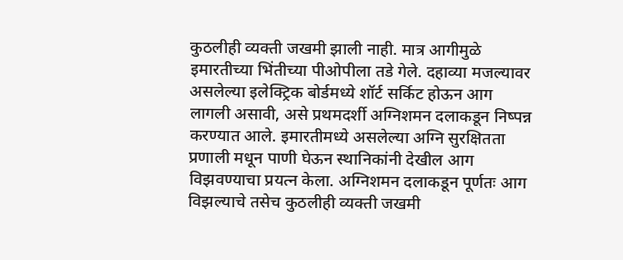कुठलीही व्यक्ती जखमी झाली नाही. मात्र आगीमुळे इमारतीच्या भिंतीच्या पीओपीला तडे गेले. दहाव्या मजल्यावर असलेल्या इलेक्ट्रिक बोर्डमध्ये शॉर्ट सर्किट होऊन आग लागली असावी, असे प्रथमदर्शी अग्निशमन दलाकडून निष्पन्न करण्यात आले. इमारतीमध्ये असलेल्या अग्नि सुरक्षितता प्रणाली मधून पाणी घेऊन स्थानिकांनी देखील आग विझवण्याचा प्रयत्न केला. अग्निशमन दलाकडून पूर्णतः आग विझल्याचे तसेच कुठलीही व्यक्ती जखमी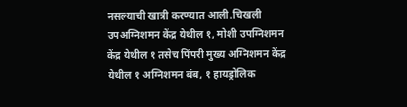नसल्याची खात्री करण्यात आली.चिखली उपअग्निशमन केंद्र येथील १, मोशी उपग्निशमन केंद्र येथील १ तसेच पिंपरी मुख्य अग्निशमन केंद्र येथील १ अग्निशमन बंब, १ हायड्रोलिक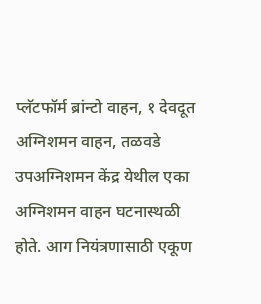प्लॅटफॉर्म ब्रांन्टो वाहन, १ देवदूत अग्निशमन वाहन, तळवडे उपअग्निशमन केंद्र येथील एका अग्निशमन वाहन घटनास्थळी होते. आग नियंत्रणासाठी एकूण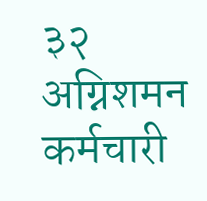३२ अग्निशमन कर्मचारी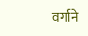वर्गाने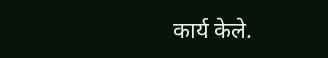कार्य केले.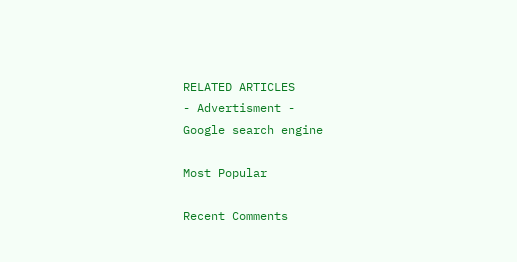RELATED ARTICLES
- Advertisment -
Google search engine

Most Popular

Recent Comments